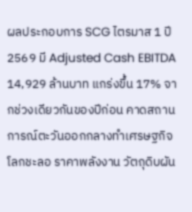ผลประกอบการ SCG ไตรมาส 1 ปี 2569 มี Adjusted Cash EBITDA 14,929 ล้านบาท แกร่งขึ้น 17% จากช่วงเดียวกันของปีก่อน คาดสถานการณ์ตะวันออกกลางทำเศรษฐกิจโลกชะลอ ราคาพลังงาน วัตถุดิบผัน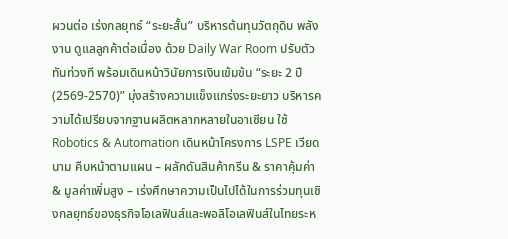ผวนต่อ เร่งกลยุทธ์ “ระยะสั้น” บริหารต้นทุนวัตถุดิบ พลังงาน ดูแลลูกค้าต่อเนื่อง ด้วย Daily War Room ปรับตัวทันท่วงที พร้อมเดินหน้าวินัยการเงินเข้มข้น “ระยะ 2 ปี (2569-2570)” มุ่งสร้างความแข็งแกร่งระยะยาว บริหารความได้เปรียบจากฐานผลิตหลากหลายในอาเซียน ใช้ Robotics & Automation เดินหน้าโครงการ LSPE เวียดนาม คืบหน้าตามแผน – ผลักดันสินค้ากรีน & ราคาคุ้มค่า & มูลค่าเพิ่มสูง – เร่งศึกษาความเป็นไปได้ในการร่วมทุนเชิงกลยุทธ์ของธุรกิจโอเลฟินส์และพอลิโอเลฟินส์ในไทยระห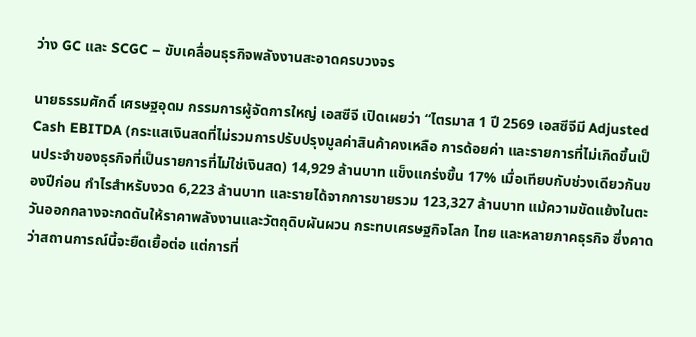ว่าง GC และ SCGC – ขับเคลื่อนธุรกิจพลังงานสะอาดครบวงจร

นายธรรมศักดิ์ เศรษฐอุดม กรรมการผู้จัดการใหญ่ เอสซีจี เปิดเผยว่า “ไตรมาส 1 ปี 2569 เอสซีจีมี Adjusted Cash EBITDA (กระแสเงินสดที่ไม่รวมการปรับปรุงมูลค่าสินค้าคงเหลือ การด้อยค่า และรายการที่ไม่เกิดขึ้นเป็นประจำของธุรกิจที่เป็นรายการที่ไม่ใช่เงินสด) 14,929 ล้านบาท แข็งแกร่งขึ้น 17% เมื่อเทียบกับช่วงเดียวกันของปีก่อน กำไรสำหรับงวด 6,223 ล้านบาท และรายได้จากการขายรวม 123,327 ล้านบาท แม้ความขัดแย้งในตะวันออกกลางจะกดดันให้ราคาพลังงานและวัตถุดิบผันผวน กระทบเศรษฐกิจโลก ไทย และหลายภาคธุรกิจ ซึ่งคาดว่าสถานการณ์นี้จะยืดเยื้อต่อ แต่การที่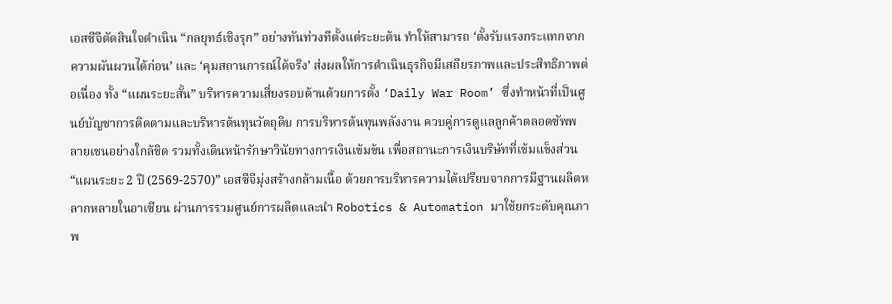เอสซีจีตัดสินใจดำเนิน “กลยุทธ์เชิงรุก” อย่างทันท่วงทีตั้งแต่ระยะต้น ทำให้สามารถ ‘ตั้งรับแรงกระแทกจากความผันผวนได้ก่อน’ และ ‘คุมสถานการณ์ได้จริง’ ส่งผลให้การดำเนินธุรกิจมีเสถียรภาพและประสิทธิภาพต่อเนื่อง ทั้ง “แผนระยะสั้น” บริหารความเสี่ยงรอบด้านด้วยการตั้ง ‘Daily War Room’ ซึ่งทำหน้าที่เป็นศูนย์บัญชาการติดตามและบริหารต้นทุนวัตถุดิบ การบริหารต้นทุนพลังงาน ควบคู่การดูแลลูกค้าตลอดซัพพลายเชนอย่างใกล้ชิด รวมทั้งเดินหน้ารักษาวินัยทางการเงินเข้มข้น เพื่อสถานะการเงินบริษัทที่เข้มแข็งส่วน “แผนระยะ 2 ปี (2569-2570)” เอสซีจีมุ่งสร้างกล้ามเนื้อ ด้วยการบริหารความได้เปรียบจากการมีฐานผลิตหลากหลายในอาเซียน ผ่านการรวมศูนย์การผลิตและนำ Robotics & Automation มาใช้ยกระดับคุณภาพ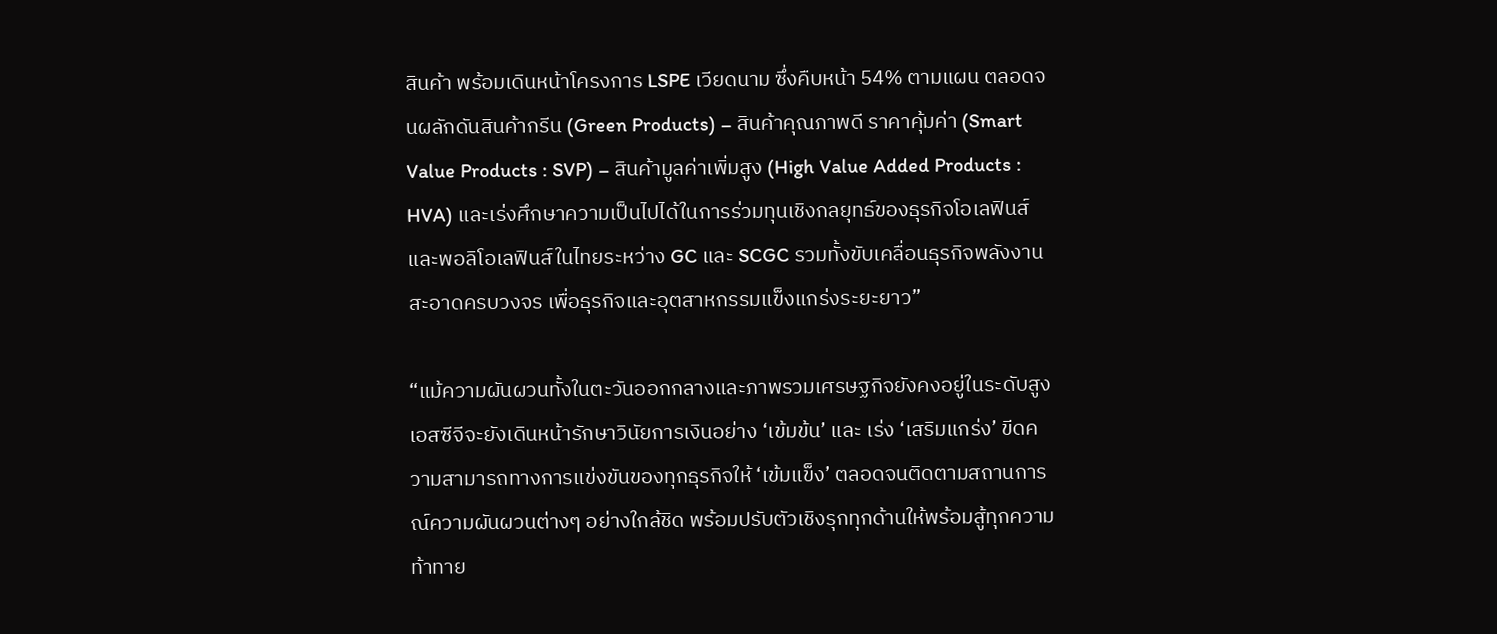สินค้า พร้อมเดินหน้าโครงการ LSPE เวียดนาม ซึ่งคืบหน้า 54% ตามแผน ตลอดจนผลักดันสินค้ากรีน (Green Products) – สินค้าคุณภาพดี ราคาคุ้มค่า (Smart Value Products : SVP) – สินค้ามูลค่าเพิ่มสูง (High Value Added Products : HVA) และเร่งศึกษาความเป็นไปได้ในการร่วมทุนเชิงกลยุทธ์ของธุรกิจโอเลฟินส์และพอลิโอเลฟินส์ในไทยระหว่าง GC และ SCGC รวมทั้งขับเคลื่อนธุรกิจพลังงานสะอาดครบวงจร เพื่อธุรกิจและอุตสาหกรรมแข็งแกร่งระยะยาว”

“แม้ความผันผวนทั้งในตะวันออกกลางและภาพรวมเศรษฐกิจยังคงอยู่ในระดับสูง เอสซีจีจะยังเดินหน้ารักษาวินัยการเงินอย่าง ‘เข้มข้น’ และ เร่ง ‘เสริมแกร่ง’ ขีดความสามารถทางการแข่งขันของทุกธุรกิจให้ ‘เข้มแข็ง’ ตลอดจนติดตามสถานการณ์ความผันผวนต่างๆ อย่างใกล้ชิด พร้อมปรับตัวเชิงรุกทุกด้านให้พร้อมสู้ทุกความท้าทาย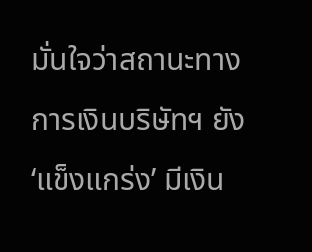มั่นใจว่าสถานะทางการเงินบริษัทฯ ยัง ‘แข็งแกร่ง’ มีเงิน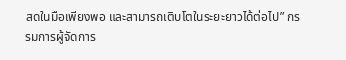สดในมือเพียงพอ และสามารถเติบโตในระยะยาวได้ต่อไป” กรรมการผู้จัดการ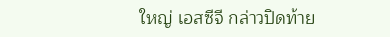ใหญ่ เอสซีจี กล่าวปิดท้าย